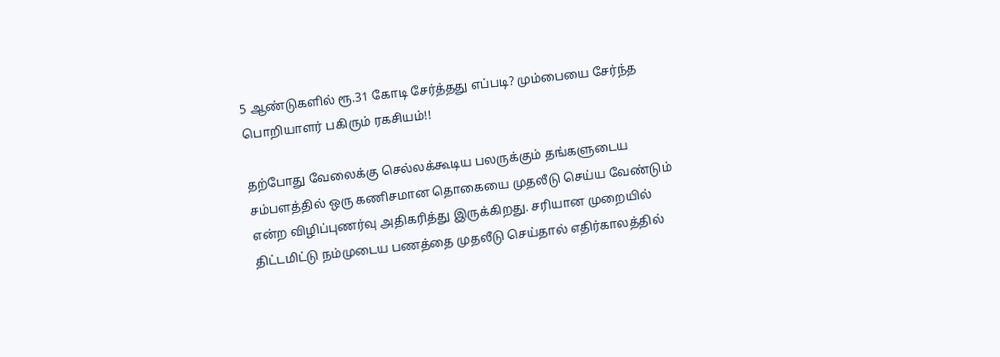5 ஆண்டுகளில் ரூ.31 கோடி சேர்த்தது எப்படி? மும்பையை சேர்ந்த பொறியாளர் பகிரும் ரகசியம்!!

தற்போது வேலைக்கு செல்லக்கூடிய பலருக்கும் தங்களுடைய சம்பளத்தில் ஒரு கணிசமான தொகையை முதலீடு செய்ய வேண்டும் என்ற விழிப்புணர்வு அதிகரித்து இருக்கிறது. சரியான முறையில் திட்டமிட்டு நம்முடைய பணத்தை முதலீடு செய்தால் எதிர்காலத்தில்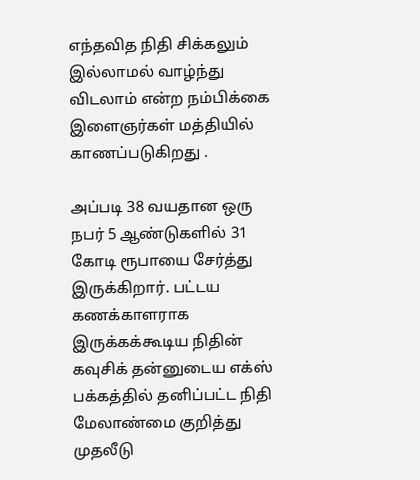எந்தவித நிதி சிக்கலும் இல்லாமல் வாழ்ந்து விடலாம் என்ற நம்பிக்கை இளைஞர்கள் மத்தியில் காணப்படுகிறது .

அப்படி 38 வயதான ஒரு நபர் 5 ஆண்டுகளில் 31 கோடி ரூபாயை சேர்த்து இருக்கிறார். பட்டய கணக்காளராக இருக்கக்கூடிய நிதின் கவுசிக் தன்னுடைய எக்ஸ் பக்கத்தில் தனிப்பட்ட நிதி மேலாண்மை குறித்து முதலீடு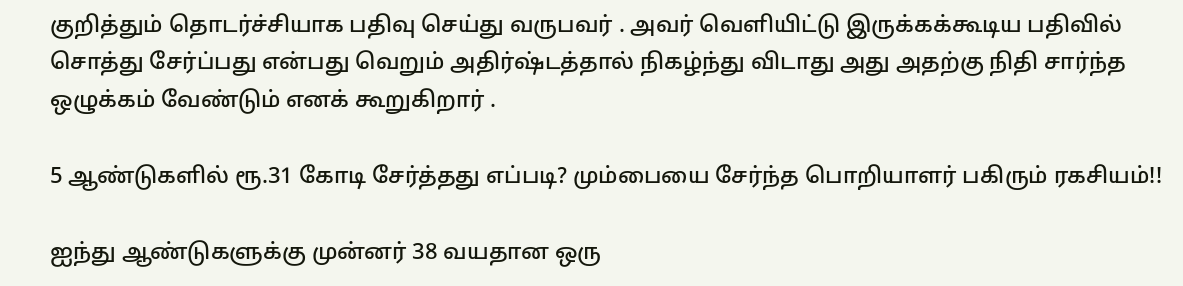குறித்தும் தொடர்ச்சியாக பதிவு செய்து வருபவர் . அவர் வெளியிட்டு இருக்கக்கூடிய பதிவில் சொத்து சேர்ப்பது என்பது வெறும் அதிர்ஷ்டத்தால் நிகழ்ந்து விடாது அது அதற்கு நிதி சார்ந்த ஒழுக்கம் வேண்டும் எனக் கூறுகிறார் .

5 ஆண்டுகளில் ரூ.31 கோடி சேர்த்தது எப்படி? மும்பையை சேர்ந்த பொறியாளர் பகிரும் ரகசியம்!!

ஐந்து ஆண்டுகளுக்கு முன்னர் 38 வயதான ஒரு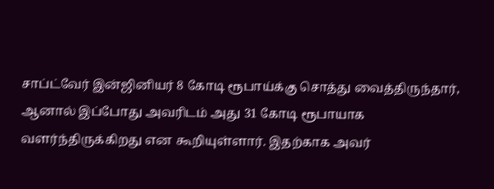சாப்ட்வேர் இன்ஜினியர் 8 கோடி ரூபாய்க்கு சொத்து வைத்திருந்தார், ஆனால் இப்போது அவரிடம் அது 31 கோடி ரூபாயாக வளர்ந்திருக்கிறது என கூறியுள்ளார். இதற்காக அவர்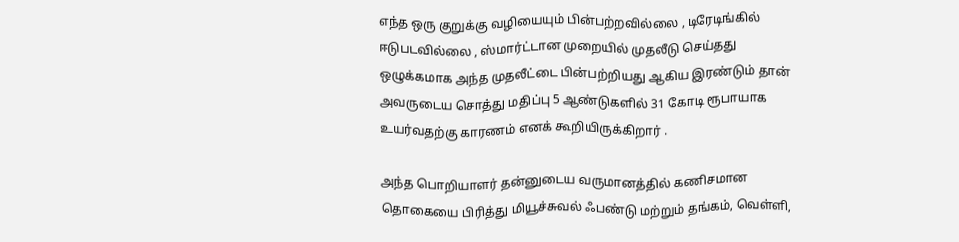எந்த ஒரு குறுக்கு வழியையும் பின்பற்றவில்லை , டிரேடிங்கில் ஈடுபடவில்லை , ஸ்மார்ட்டான முறையில் முதலீடு செய்தது ஒழுக்கமாக அந்த முதலீட்டை பின்பற்றியது ஆகிய இரண்டும் தான் அவருடைய சொத்து மதிப்பு 5 ஆண்டுகளில் 31 கோடி ரூபாயாக உயர்வதற்கு காரணம் எனக் கூறியிருக்கிறார் .

அந்த பொறியாளர் தன்னுடைய வருமானத்தில் கணிசமான தொகையை பிரித்து மியூச்சுவல் ஃபண்டு மற்றும் தங்கம், வெள்ளி,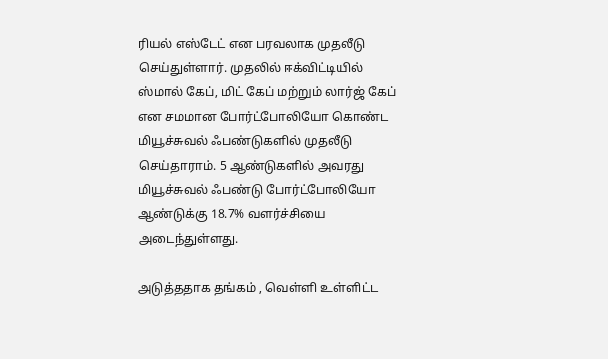ரியல் எஸ்டேட் என பரவலாக முதலீடு செய்துள்ளார். முதலில் ஈக்விட்டியில் ஸ்மால் கேப், மிட் கேப் மற்றும் லார்ஜ் கேப் என சமமான போர்ட்போலியோ கொண்ட மியூச்சுவல் ஃபண்டுகளில் முதலீடு செய்தாராம். 5 ஆண்டுகளில் அவரது மியூச்சுவல் ஃபண்டு போர்ட்போலியோ ஆண்டுக்கு 18.7% வளர்ச்சியை அடைந்துள்ளது.

அடுத்ததாக தங்கம் , வெள்ளி உள்ளிட்ட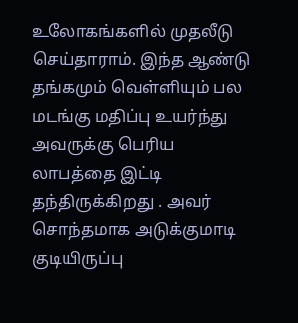உலோகங்களில் முதலீடு செய்தாராம். இந்த ஆண்டு தங்கமும் வெள்ளியும் பல மடங்கு மதிப்பு உயர்ந்து அவருக்கு பெரிய லாபத்தை இட்டி தந்திருக்கிறது . அவர் சொந்தமாக அடுக்குமாடி குடியிருப்பு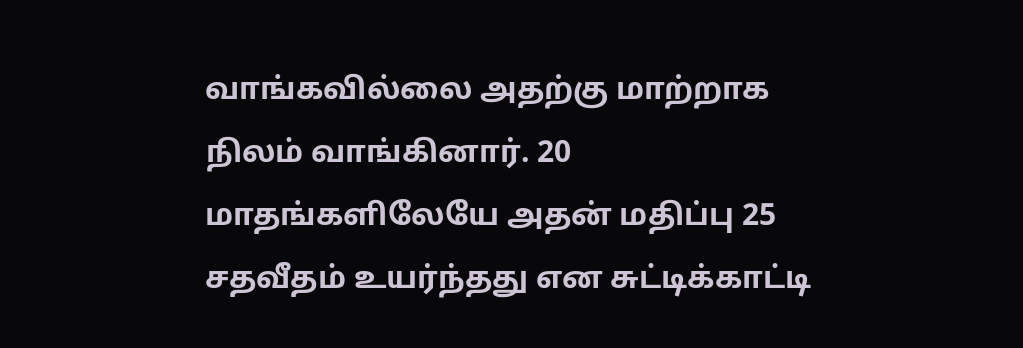வாங்கவில்லை அதற்கு மாற்றாக நிலம் வாங்கினார். 20 மாதங்களிலேயே அதன் மதிப்பு 25 சதவீதம் உயர்ந்தது என சுட்டிக்காட்டி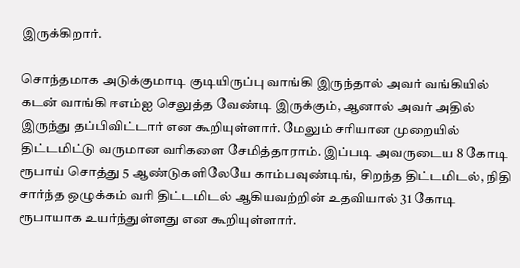இருக்கிறார்.

சொந்தமாக அடுக்குமாடி குடியிருப்பு வாங்கி இருந்தால் அவர் வங்கியில் கடன் வாங்கி ஈஎம்ஐ செலுத்த வேண்டி இருக்கும், ஆனால் அவர் அதில் இருந்து தப்பிவிட்டார் என கூறியுள்ளார். மேலும் சரியான முறையில் திட்டமிட்டு வருமான வரிகளை சேமித்தாராம். இப்படி அவருடைய 8 கோடி ரூபாய் சொத்து 5 ஆண்டுகளிலேயே காம்பவுண்டிங், சிறந்த திட்டமிடல், நிதி சார்ந்த ஒழுக்கம் வரி திட்டமிடல் ஆகியவற்றின் உதவியால் 31 கோடி ரூபாயாக உயர்ந்துள்ளது என கூறியுள்ளார்.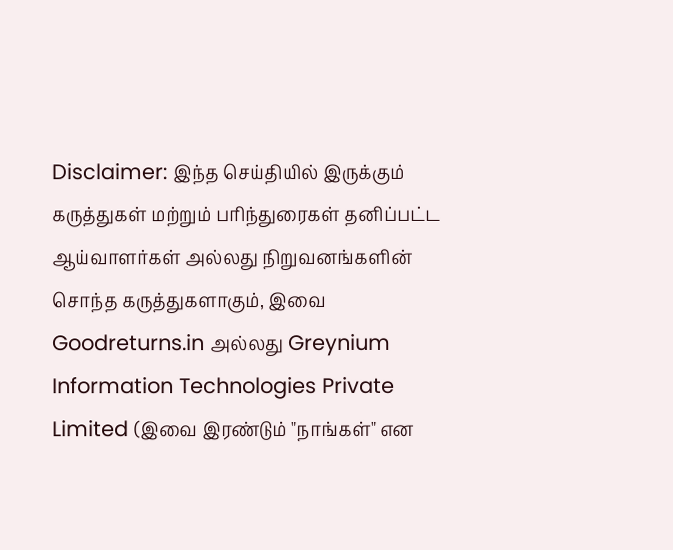Disclaimer: இந்த செய்தியில் இருக்கும் கருத்துகள் மற்றும் பரிந்துரைகள் தனிப்பட்ட ஆய்வாளர்கள் அல்லது நிறுவனங்களின் சொந்த கருத்துகளாகும், இவை Goodreturns.in அல்லது Greynium Information Technologies Private Limited (இவை இரண்டும் "நாங்கள்" என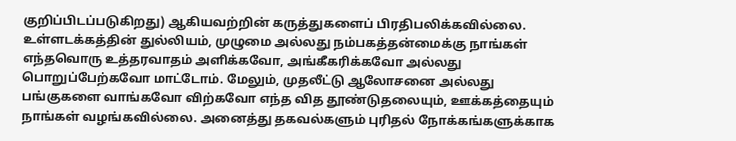குறிப்பிடப்படுகிறது) ஆகியவற்றின் கருத்துகளைப் பிரதிபலிக்கவில்லை. உள்ளடக்கத்தின் துல்லியம், முழுமை அல்லது நம்பகத்தன்மைக்கு நாங்கள் எந்தவொரு உத்தரவாதம் அளிக்கவோ, அங்கீகரிக்கவோ அல்லது பொறுப்பேற்கவோ மாட்டோம். மேலும், முதலீட்டு ஆலோசனை அல்லது பங்குகளை வாங்கவோ விற்கவோ எந்த வித தூண்டுதலையும், ஊக்கத்தையும் நாங்கள் வழங்கவில்லை. அனைத்து தகவல்களும் புரிதல் நோக்கங்களுக்காக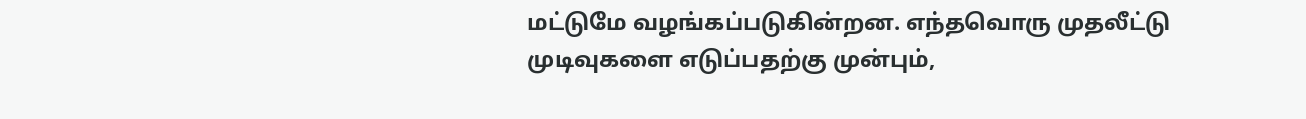மட்டுமே வழங்கப்படுகின்றன. எந்தவொரு முதலீட்டு முடிவுகளை எடுப்பதற்கு முன்பும்,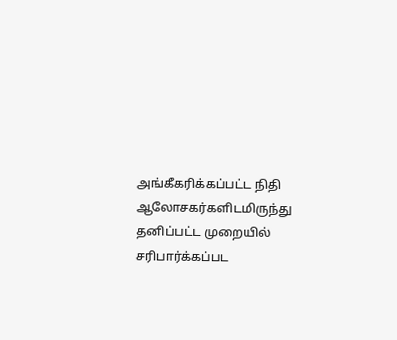அங்கீகரிக்கப்பட்ட நிதி ஆலோசகர்களிடமிருந்து தனிப்பட்ட முறையில் சரிபார்க்கப்பட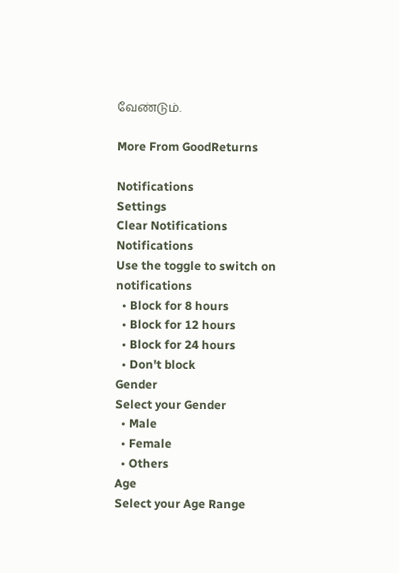வேண்டும்.

More From GoodReturns

Notifications
Settings
Clear Notifications
Notifications
Use the toggle to switch on notifications
  • Block for 8 hours
  • Block for 12 hours
  • Block for 24 hours
  • Don't block
Gender
Select your Gender
  • Male
  • Female
  • Others
Age
Select your Age Range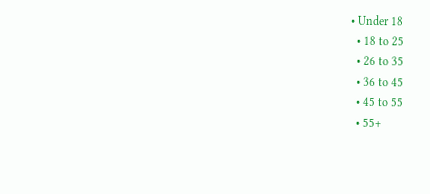• Under 18
  • 18 to 25
  • 26 to 35
  • 36 to 45
  • 45 to 55
  • 55+